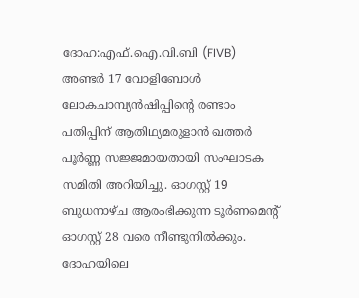ദോഹ:എഫ്.ഐ.വി.ബി (FIVB) അണ്ടർ 17 വോളിബോൾ ലോകചാമ്പ്യൻഷിപ്പിന്റെ രണ്ടാം പതിപ്പിന് ആതിഥ്യമരുളാൻ ഖത്തർ പൂർണ്ണ സജ്ജമായതായി സംഘാടക സമിതി അറിയിച്ചു. ഓഗസ്റ്റ് 19 ബുധനാഴ്ച ആരംഭിക്കുന്ന ടൂർണമെന്റ് ഓഗസ്റ്റ് 28 വരെ നീണ്ടുനിൽക്കും. ദോഹയിലെ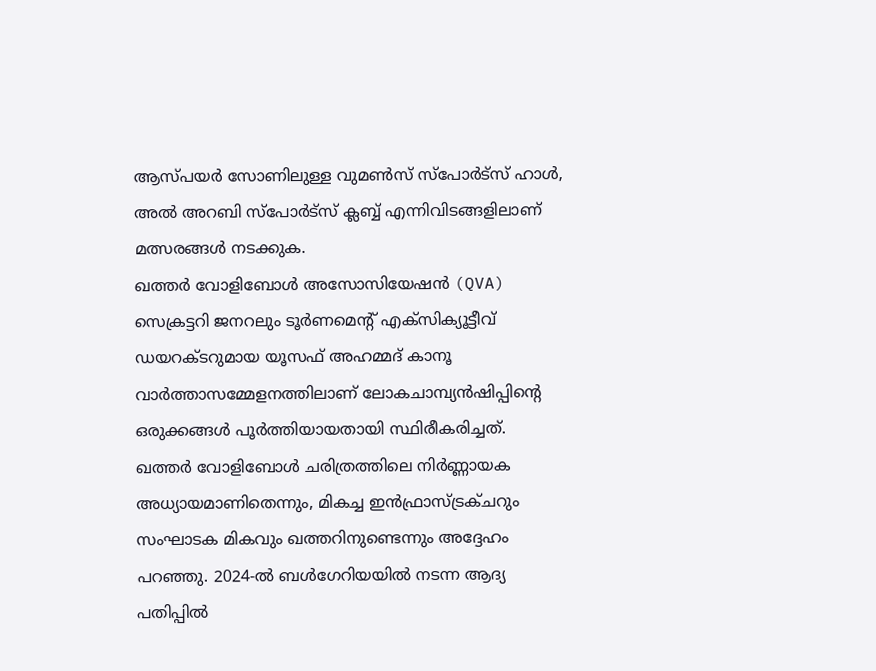ആസ്പയർ സോണിലുള്ള വുമൺസ് സ്പോർട്സ് ഹാൾ, അൽ അറബി സ്പോർട്സ് ക്ലബ്ബ് എന്നിവിടങ്ങളിലാണ് മത്സരങ്ങൾ നടക്കുക.
ഖത്തർ വോളിബോൾ അസോസിയേഷൻ (QVA) സെക്രട്ടറി ജനറലും ടൂർണമെന്റ് എക്സിക്യൂട്ടീവ് ഡയറക്ടറുമായ യൂസഫ് അഹമ്മദ് കാനൂ വാർത്താസമ്മേളനത്തിലാണ് ലോകചാമ്പ്യൻഷിപ്പിന്റെ ഒരുക്കങ്ങൾ പൂർത്തിയായതായി സ്ഥിരീകരിച്ചത്. ഖത്തർ വോളിബോൾ ചരിത്രത്തിലെ നിർണ്ണായക അധ്യായമാണിതെന്നും, മികച്ച ഇൻഫ്രാസ്ട്രക്ചറും സംഘാടക മികവും ഖത്തറിനുണ്ടെന്നും അദ്ദേഹം പറഞ്ഞു. 2024-ൽ ബൾഗേറിയയിൽ നടന്ന ആദ്യ പതിപ്പിൽ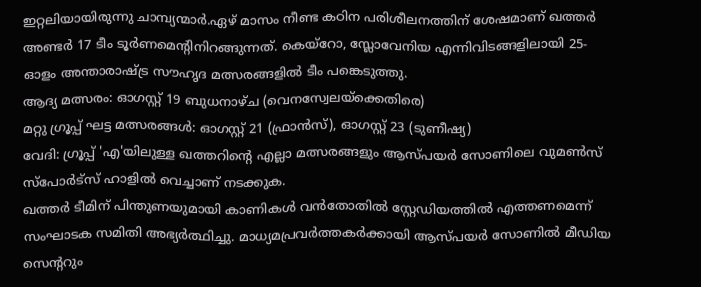ഇറ്റലിയായിരുന്നു ചാമ്പ്യന്മാർ.ഏഴ് മാസം നീണ്ട കഠിന പരിശീലനത്തിന് ശേഷമാണ് ഖത്തർ അണ്ടർ 17 ടീം ടൂർണമെന്റിനിറങ്ങുന്നത്. കെയ്റോ, സ്ലോവേനിയ എന്നിവിടങ്ങളിലായി 25-ഓളം അന്താരാഷ്ട്ര സൗഹൃദ മത്സരങ്ങളിൽ ടീം പങ്കെടുത്തു.
ആദ്യ മത്സരം: ഓഗസ്റ്റ് 19 ബുധനാഴ്ച (വെനസ്വേലയ്ക്കെതിരെ)
മറ്റു ഗ്രൂപ്പ് ഘട്ട മത്സരങ്ങൾ: ഓഗസ്റ്റ് 21 (ഫ്രാൻസ്), ഓഗസ്റ്റ് 23 (ടുണീഷ്യ)
വേദി: ഗ്രൂപ്പ് 'എ'യിലുള്ള ഖത്തറിന്റെ എല്ലാ മത്സരങ്ങളും ആസ്പയർ സോണിലെ വുമൺസ് സ്പോർട്സ് ഹാളിൽ വെച്ചാണ് നടക്കുക.
ഖത്തർ ടീമിന് പിന്തുണയുമായി കാണികൾ വൻതോതിൽ സ്റ്റേഡിയത്തിൽ എത്തണമെന്ന് സംഘാടക സമിതി അഭ്യർത്ഥിച്ചു. മാധ്യമപ്രവർത്തകർക്കായി ആസ്പയർ സോണിൽ മീഡിയ സെന്ററും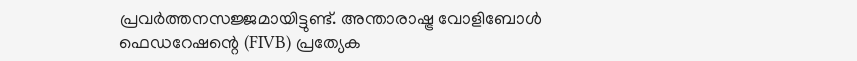പ്രവർത്തനസജ്ജമായിട്ടുണ്ട്. അന്താരാഷ്ട്ര വോളിബോൾ ഫെഡറേഷന്റെ (FIVB) പ്രത്യേക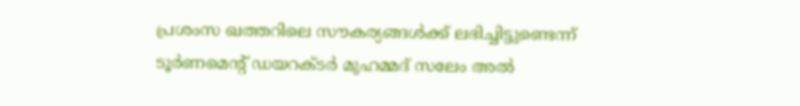പ്രശംസ ഖത്തറിലെ സൗകര്യങ്ങൾക്ക് ലഭിച്ചിട്ടുണ്ടെന്ന് ടൂർണമെന്റ് ഡയറക്ടർ മുഹമ്മദ് സലേം അൽ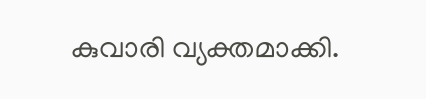കുവാരി വ്യക്തമാക്കി.